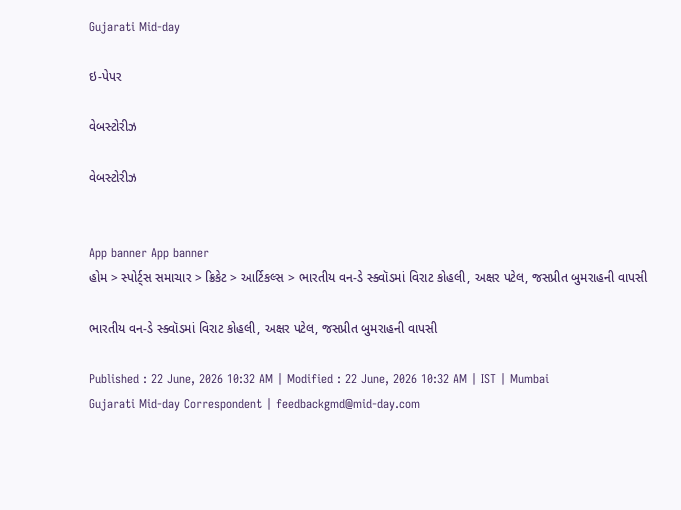Gujarati Mid-day

ઇ-પેપર

વેબસ્ટોરીઝ

વેબસ્ટોરીઝ


App banner App banner
હોમ > સ્પોર્ટ્સ સમાચાર > ક્રિકેટ > આર્ટિકલ્સ > ભારતીય વન-ડે સ્ક્વૉડમાં વિરાટ કોહલી, અક્ષર પટેલ, જસપ્રીત બુમરાહની વાપસી

ભારતીય વન-ડે સ્ક્વૉડમાં વિરાટ કોહલી, અક્ષર પટેલ, જસપ્રીત બુમરાહની વાપસી

Published : 22 June, 2026 10:32 AM | Modified : 22 June, 2026 10:32 AM | IST | Mumbai
Gujarati Mid-day Correspondent | feedbackgmd@mid-day.com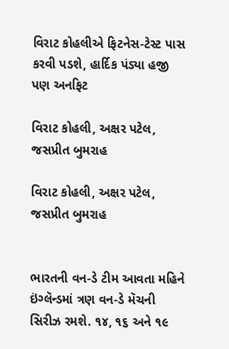વિરાટ કોહલીએ ફિટનેસ-ટેસ્ટ પાસ કરવી પડશે, હાર્દિક પંડ્યા હજી પણ અનફિટ

વિરાટ કોહલી, અક્ષર પટેલ, જસપ્રીત બુમરાહ

વિરાટ કોહલી, અક્ષર પટેલ, જસપ્રીત બુમરાહ


ભારતની વન-ડે ટીમ આવતા મહિને ઇંગ્લૅન્ડમાં ત્રણ વન-ડે મૅચની સિરીઝ રમશે. ૧૪, ૧૬ અને ૧૯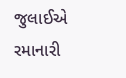જુલાઈએ રમાનારી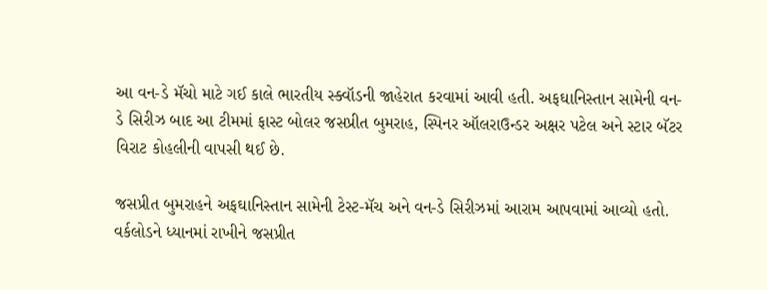આ વન-ડે મૅચો માટે ગઈ કાલે ભારતીય સ્ક્વૉડની જાહેરાત કરવામાં આવી હતી. અફઘાનિસ્તાન સામેની વન-ડે સિરીઝ બાદ આ ટીમમાં ફાસ્ટ બોલર જસપ્રીત બુમરાહ, સ્પિનર ઑલરાઉન્ડર અક્ષર પટેલ અને સ્ટાર બૅટર વિરાટ કોહલીની વાપસી થઈ છે.

જસપ્રીત બુમરાહને અફઘાનિસ્તાન સામેની ટેસ્ટ-મૅચ અને વન-ડે સિરીઝમાં આરામ આપવામાં આવ્યો હતો. વર્કલોડને ધ્યાનમાં રાખીને જસપ્રીત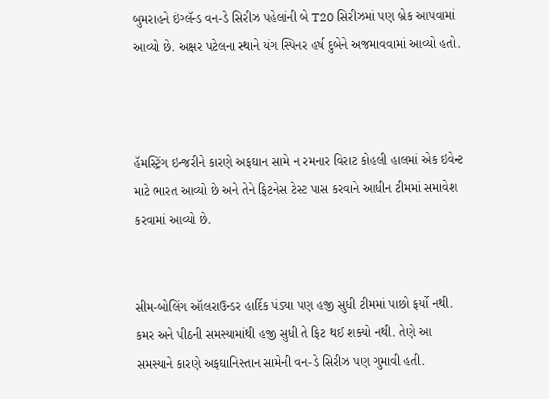બુમરાહને ઇંગ્લૅન્ડ વન-ડે સિરીઝ પહેલાંની બે T20 સિરીઝમાં પણ બ્રેક આપવામાં આવ્યો છે. અક્ષર પટેલના સ્થાને યંગ સ્પિનર હર્ષ દુબેને અજમાવવામાં આવ્યો હતો.



હૅમસ્ટ્રિંગ ઇન્જરીને કારણે અફઘાન સામે ન રમનાર વિરાટ કોહલી હાલમાં એક ઇવેન્ટ માટે ભારત આવ્યો છે અને તેને ફિટનેસ ટેસ્ટ પાસ કરવાને આધીન ટીમમાં સમાવેશ કરવામાં આવ્યો છે.


સીમ-બોલિંગ ઑલરાઉન્ડર હાર્દિક પંડ્યા પણ હજી સુધી ટીમમાં પાછો ફર્યો નથી. કમર અને પીઠની સમસ્યામાંથી હજી સુધી તે ફિટ થઈ શક્યો નથી. તેણે આ સમસ્યાને કારણે અફઘાનિસ્તાન સામેની વન-ડે સિરીઝ પણ ગુમાવી હતી.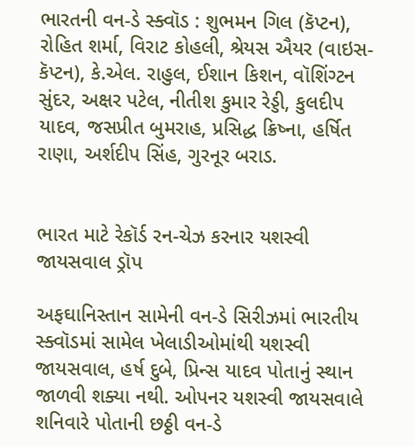ભારતની વન-ડે સ્ક્વૉડ : શુભમન ગિલ (કૅપ્ટન), રોહિત શર્મા, વિરાટ કોહલી, શ્રેયસ ઐયર (વાઇસ-કૅપ્ટન), કે.એલ. રાહુલ, ઈશાન કિશન, વૉશિંગ્ટન સુંદર, અક્ષર પટેલ, નીતીશ કુમાર રેડ્ડી, કુલદીપ યાદવ, જસપ્રીત બુમરાહ, પ્રસિદ્ધ ક્રિષ્ના, હર્ષિત રાણા, અર્શદીપ સિંહ, ગુરનૂર બરાડ.


ભારત માટે રેકૉર્ડ રન-ચેઝ કરનાર યશસ્વી જાયસવાલ ડ્રૉપ

અફઘાનિસ્તાન સામેની વન-ડે સિરીઝમાં ભારતીય સ્ક્વૉડમાં સામેલ ખેલાડીઓમાંથી યશસ્વી જાયસવાલ, હર્ષ દુબે, પ્રિન્સ યાદવ પોતાનું સ્થાન જાળવી શક્યા નથી. ઓપનર યશસ્વી જાયસવાલે શનિવારે પોતાની છઠ્ઠી વન-ડે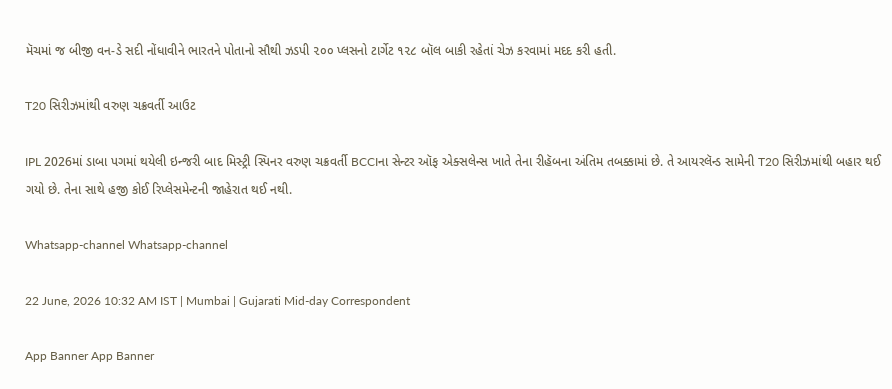મૅચમાં જ બીજી વન-ડે સદી નોંધાવીને ભારતને પોતાનો સૌથી ઝડપી ૨૦૦ પ્લસનો ટાર્ગેટ ૧૨૮ બૉલ બાકી રહેતાં ચેઝ કરવામાં મદદ કરી હતી.

T20 સિરીઝમાંથી વરુણ ચક્રવર્તી આઉટ

IPL 2026માં ડાબા પગમાં થયેલી ઇન્જરી બાદ મિસ્ટ્રી સ્પિનર વરુણ ચક્રવર્તી BCCIના સેન્ટર ઑફ એક્સલેન્સ ખાતે તેના રીહૅબના અંતિમ તબક્કામાં છે. તે આયરલૅન્ડ સામેની T20 સિરીઝમાંથી બહાર થઈ ગયો છે. તેના સાથે હજી કોઈ રિપ્લેસમેન્ટની જાહેરાત થઈ નથી.

Whatsapp-channel Whatsapp-channel

22 June, 2026 10:32 AM IST | Mumbai | Gujarati Mid-day Correspondent

App Banner App Banner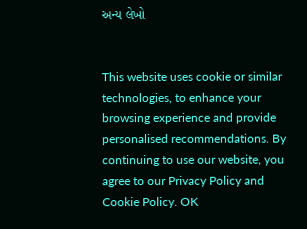અન્ય લેખો


This website uses cookie or similar technologies, to enhance your browsing experience and provide personalised recommendations. By continuing to use our website, you agree to our Privacy Policy and Cookie Policy. OK